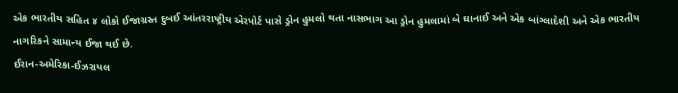એક ભારતીય સહિત ૪ લોકો ઈજાગ્રસ્ત દુબઈ આંતરરાષ્ટ્રીય એરપોર્ટ પાસે ડ્રોન હુમલો થતા નાસભાગ આ ડ્રોન હુમલામાં બે ઘાનાઈ અને એક બાંગ્લાદેશી અને એક ભારતીય નાગરિકને સામાન્ય ઈજા થઈ છે.
ઈરાન-અમેરિકા-ઈઝરાયલ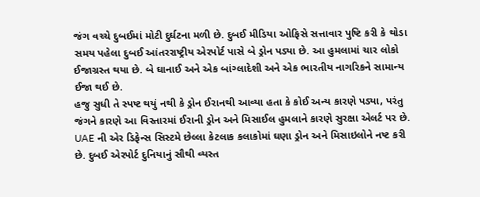જંગ વચ્ચે દુબઈમાં મોટી દુર્ઘટના મળી છે. દુબઈ મીડિયા ઓફિસે સત્તાવાર પુષ્ટિ કરી કે થોડા સમય પહેલા દુબઈ આંતરરાષ્ટ્રીય એરપોર્ટ પાસે બે ડ્રોન પડ્યા છે. આ હુમલામાં ચાર લોકો ઈજાગ્રસ્ત થયા છે. બે ઘાનાઈ અને એક બાંગ્લાદેશી અને એક ભારતીય નાગરિકને સામાન્ય ઈજા થઈ છે.
હજુ સુધી તે સ્પષ્ટ થયું નથી કે ડ્રોન ઈરાનથી આવ્યા હતા કે કોઈ અન્ય કારણે પડ્યા, પરંતુ જંગને કારણે આ વિસ્તારમાં ઈરાની ડ્રોન અને મિસાઈલ હુમલાને કારણે સુરક્ષા એલર્ટ પર છે. UAE ની એર ડિફેન્સ સિસ્ટમે છેલ્લા કેટલાક કલાકોમાં ઘણા ડ્રોન અને મિસાઇલોને નષ્ટ કરી છે. દુબઈ એરપોર્ટ દુનિયાનું સૌથી વ્યસ્ત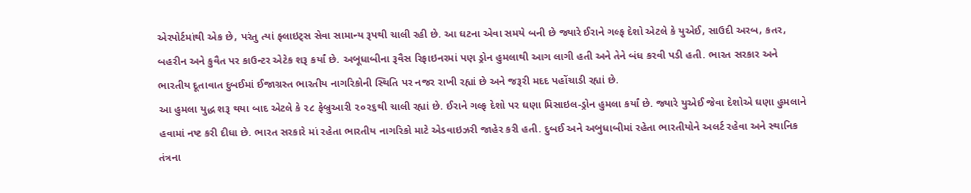એરપોર્ટમાંથી એક છે, પરંતુ ત્યાં ફ્લાઇટ્સ સેવા સામાન્ય રૂપથી ચાલી રહી છે. આ ઘટના એવા સમયે બની છે જ્યારે ઈરાને ગલ્ફ દેશો એટલે કે યુએઈ, સાઉદી અરબ, કતર, બહરીન અને કુવૈત પર કાઉન્ટર એટેક શરૂ કર્યાં છે. અબૂધાબીના રૂવૈસ રિફાઇનરમાં પણ ડ્રોન હુમલાથી આગ લાગી હતી અને તેને બંધ કરવી પડી હતી. ભારત સરકાર અને ભારતીય દૂતાવાત દુબઈમાં ઈજાગ્રસ્ત ભારતીય નાગરિકોની સ્થિતિ પર નજર રાખી રહ્યાં છે અને જરૂરી મદદ પહોંચાડી રહ્યાં છે.
આ હુમલા યુદ્ધ શરૂ થયા બાદ એટલે કે ૨૮ ફેબ્રુઆરી ૨૦૨૬થી ચાલી રહ્યાં છે. ઈરાને ગલ્ફ દેશો પર ઘણા મિસાઇલ-ડ્રોન હુમલા કર્યાં છે. જ્યારે યુએઈ જેવા દેશોએ ઘણા હુમલાને હવામાં નષ્ટ કરી દીધા છે. ભારત સરકારે માં રહેતા ભારતીય નાગરિકો માટે એડવાઇઝરી જાહેર કરી હતી. દુબઈ અને અબુધાબીમાં રહેતા ભારતીયોને અલર્ટ રહેવા અને સ્થાનિક તંત્રના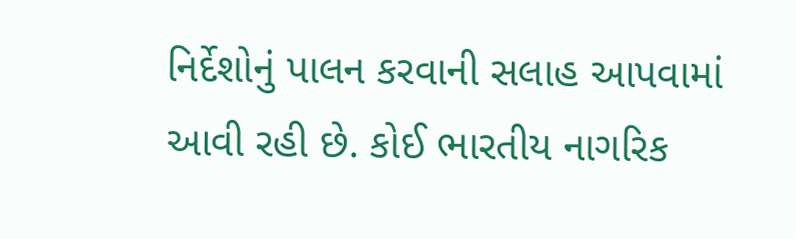નિર્દેશોનું પાલન કરવાની સલાહ આપવામાં આવી રહી છે. કોઈ ભારતીય નાગરિક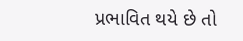પ્રભાવિત થયે છે તો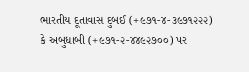ભારતીય દૂતાવાસ દુબઈ (+૯૭૧-૪-૩૯૭૧૨૨૨) કે અબુધાબી (+૯૭૧-૨-૪૪૯૨૭૦૦) પર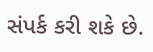સંપર્ક કરી શકે છે.